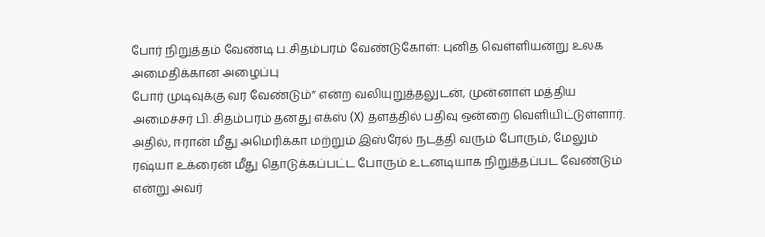போர் நிறுத்தம் வேண்டி ப.சிதம்பரம் வேண்டுகோள்: புனித வெள்ளியன்று உலக அமைதிக்கான அழைப்பு
போர் முடிவுக்கு வர வேண்டும்” என்ற வலியுறுத்தலுடன், முன்னாள் மத்திய அமைச்சர் பி. சிதம்பரம் தனது எக்ஸ் (X) தளத்தில் பதிவு ஒன்றை வெளியிட்டுள்ளார். அதில், ஈரான் மீது அமெரிக்கா மற்றும் இஸ்ரேல் நடத்தி வரும் போரும், மேலும் ரஷ்யா உக்ரைன் மீது தொடுக்கப்பட்ட போரும் உடனடியாக நிறுத்தப்பட வேண்டும் என்று அவர்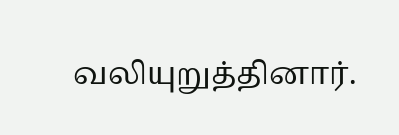வலியுறுத்தினார்.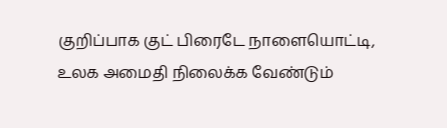குறிப்பாக குட் பிரைடே நாளையொட்டி, உலக அமைதி நிலைக்க வேண்டும்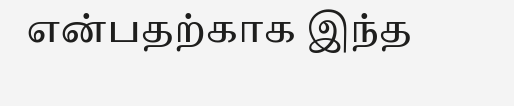என்பதற்காக இந்த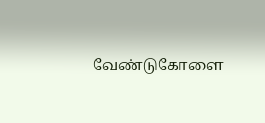வேண்டுகோளை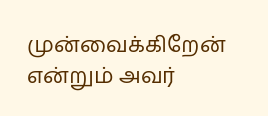முன்வைக்கிறேன் என்றும் அவர்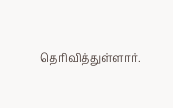தெரிவித்துள்ளார்.